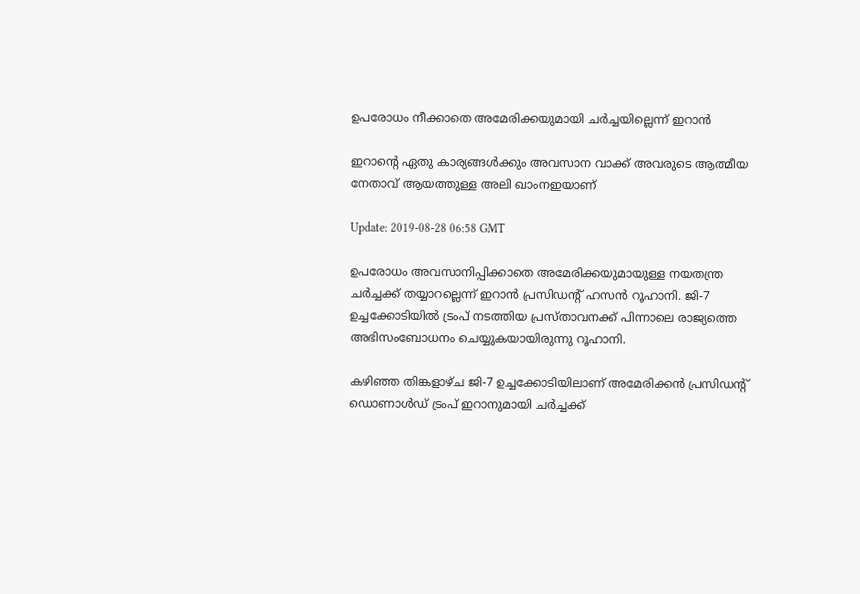ഉപരോധം നീക്കാതെ അമേരിക്കയുമായി ചര്‍ച്ചയില്ലെന്ന് ഇറാന്‍

ഇറാന്റെ ഏതു കാര്യങ്ങള്‍ക്കും അവസാന വാക്ക് അവരുടെ ആത്മീയ നേതാവ് ആയത്തുള്ള അലി ഖാംനഇയാണ്

Update: 2019-08-28 06:58 GMT

ഉപരോധം അവസാനിപ്പിക്കാതെ അമേരിക്കയുമായുള്ള നയതന്ത്ര ചര്‍ച്ചക്ക് തയ്യാറല്ലെന്ന് ഇറാന്‍ പ്രസിഡന്റ് ഹസന്‍ റൂഹാനി. ജി-7 ഉച്ചക്കോടിയില്‍ ട്രംപ് നടത്തിയ പ്രസ്താവനക്ക് പിന്നാലെ രാജ്യത്തെ അഭിസംബോധനം ചെയ്യുകയായിരുന്നു റൂഹാനി.

കഴിഞ്ഞ തിങ്കളാഴ്ച ജി-7 ഉച്ചക്കോടിയിലാണ് അമേരിക്കന്‍ പ്രസിഡന്റ് ഡൊണാള്‍ഡ് ട്രംപ് ഇറാനുമായി ചര്‍ച്ചക്ക്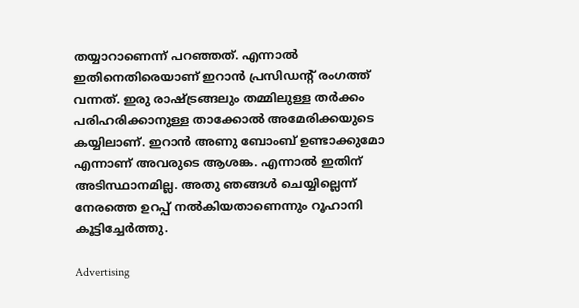തയ്യാറാണെന്ന് പറഞ്ഞത്. എന്നാല്‍ ഇതിനെതിരെയാണ് ഇറാന്‍ പ്രസിഡന്റ് രംഗത്ത് വന്നത്. ഇരു രാഷ്ട്രങ്ങലും തമ്മിലുള്ള തര്‍ക്കം പരിഹരിക്കാനുള്ള താക്കോല്‍ അമേരിക്കയുടെ കയ്യിലാണ്. ഇറാന്‍ അണു ബോംബ് ഉണ്ടാക്കുമോ എന്നാണ് അവരുടെ ആശങ്ക. എന്നാല്‍ ഇതിന് അടിസ്ഥാനമില്ല. അതു ഞങ്ങള്‍ ചെയ്യില്ലെന്ന് നേരത്തെ ഉറപ്പ് നല്‍കിയതാണെന്നും റൂഹാനി കൂട്ടിച്ചേര്‍ത്തു.

Advertising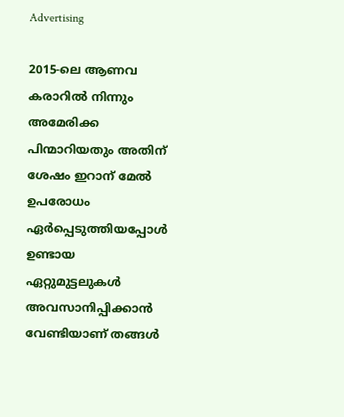Advertising

2015-ലെ ആണവ കരാറില്‍ നിന്നും അമേരിക്ക പിന്മാറിയതും അതിന് ശേഷം ഇറാന് മേല്‍ ഉപരോധം ഏര്‍പ്പെടുത്തിയപ്പോള്‍ ഉണ്ടായ ഏറ്റുമുട്ടലുകള്‍ അവസാനിപ്പിക്കാന്‍ വേണ്ടിയാണ് തങ്ങള്‍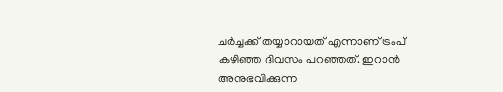ചര്‍ച്ചക്ക് തയ്യാറായത് എന്നാണ് ട്രംപ് കഴിഞ്ഞ ദിവസം പറഞ്ഞത്. ഇറാന്‍ അനുഭവിക്കുന്ന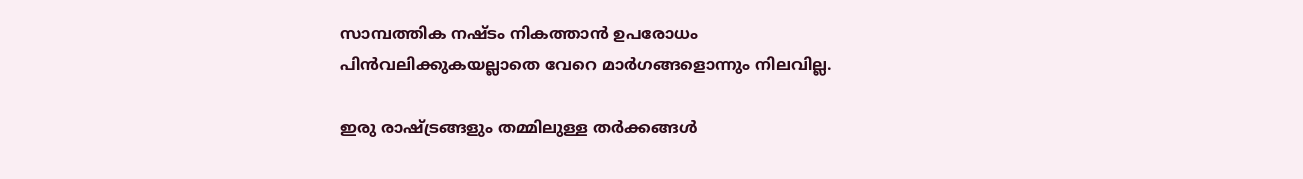സാമ്പത്തിക നഷ്ടം നികത്താന്‍ ഉപരോധം പിന്‍വലിക്കുകയല്ലാതെ വേറെ മാര്‍ഗങ്ങളൊന്നും നിലവില്ല.

ഇരു രാഷ്ട്രങ്ങളും തമ്മിലുള്ള തര്‍ക്കങ്ങള്‍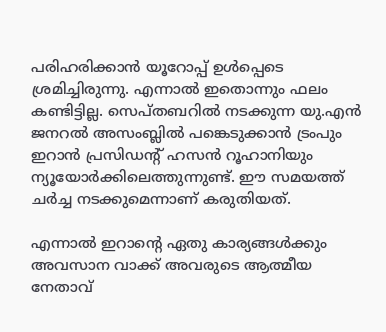പരിഹരിക്കാന്‍ യൂറോപ്പ് ഉള്‍പ്പെടെ ശ്രമിച്ചിരുന്നു. എന്നാല്‍ ഇതൊന്നും ഫലം കണ്ടിട്ടില്ല. സെപ്തബറില്‍ നടക്കുന്ന യു.എന്‍ ജനറല്‍ അസംബ്ലില്‍ പങ്കെടുക്കാന്‍ ട്രംപും ഇറാന്‍ പ്രസിഡന്റ് ഹസന്‍ റൂഹാനിയും ന്യൂയോര്‍ക്കിലെത്തുന്നുണ്ട്. ഈ സമയത്ത് ചര്‍ച്ച നടക്കുമെന്നാണ് കരുതിയത്.

എന്നാല്‍ ഇറാന്റെ ഏതു കാര്യങ്ങള്‍ക്കും അവസാന വാക്ക് അവരുടെ ആത്മീയ നേതാവ്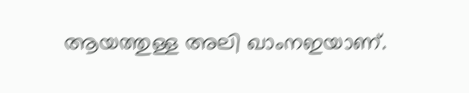ആയത്തുള്ള അലി ഖാംനഇയാണ്.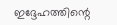ഇദ്ദേഹത്തിന്റെ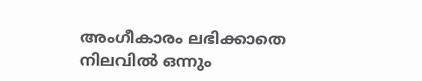അംഗീകാരം ലഭിക്കാതെ നിലവില്‍ ഒന്നും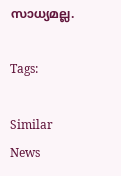സാധ്യമല്ല.

Tags:

Similar News